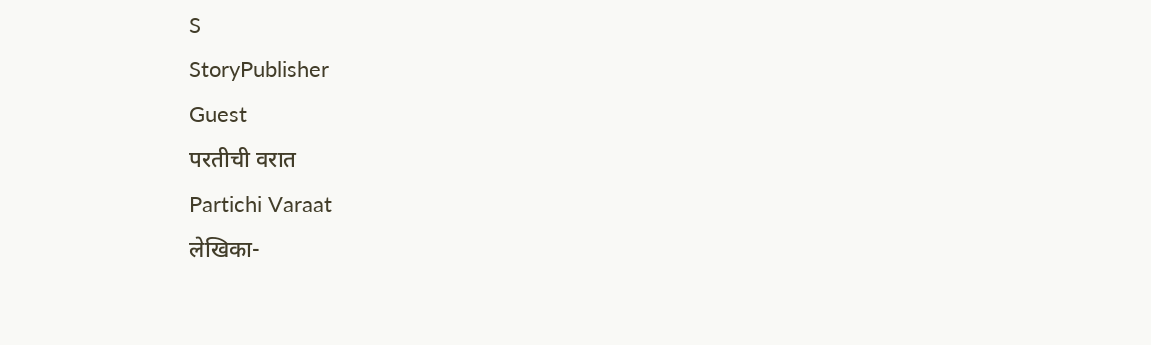S
StoryPublisher
Guest
परतीची वरात
Partichi Varaat
लेखिका-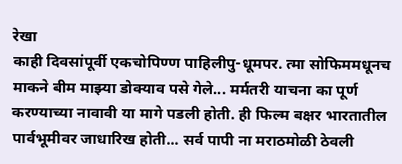रेखा
काही दिवसांपूर्वी एकचोपिण्ण पाहिलीपु-धूमपर. त्मा सोफिममधूनच माकने बीम माझ्या डोक्याव पसे गेले... मर्मतरी याचना का पूर्ण करण्याच्या नावावी या मागे पडली होती. ही फिल्म बक्षर भारतातील पार्वभूमीवर जाधारिख होती... सर्व पापी ना मराठमोळी ठेवली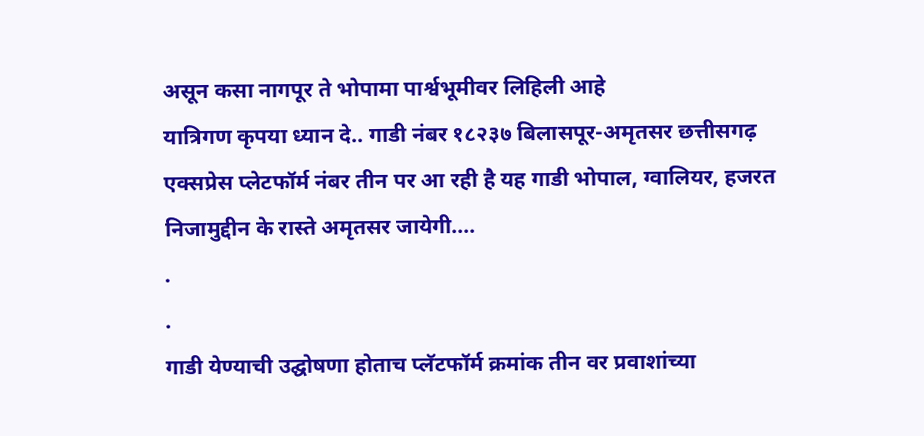असून कसा नागपूर ते भोपामा पार्श्वभूमीवर लिहिली आहे
यात्रिगण कृपया ध्यान दे.. गाडी नंबर १८२३७ बिलासपूर-अमृतसर छत्तीसगढ़ एक्सप्रेस प्लेटफॉर्म नंबर तीन पर आ रही है यह गाडी भोपाल, ग्वालियर, हजरत निजामुद्दीन के रास्ते अमृतसर जायेगी....
.
.
गाडी येण्याची उद्घोषणा होताच प्लॅटफॉर्म क्रमांक तीन वर प्रवाशांच्या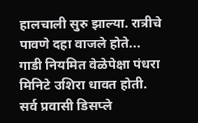हालचाली सुरु झाल्या. रात्रीचे पावणे दहा वाजले होते... गाडी नियमित वेळेपेक्षा पंधरा मिनिटे उशिरा धावत होती. सर्व प्रवासी डिसप्ले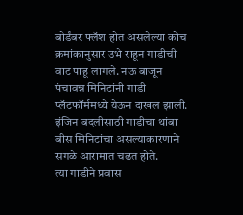बोर्डंबर फ्लॅश होत असलेल्या कोच क्रमांकानुसार उभे राहून गाडीची वाट पाहू लागले. नऊ बाजून पंचावन्न मिनिटांनी गाडी प्लॅटफॉर्ममध्ये येऊन दाखल झाली. इंजिन बदलीसाठी गाडीचा थांबा बीस मिनिटांचा असल्याकारणाने सगळे आरामात चढत होते.
त्या गाडीने प्रवास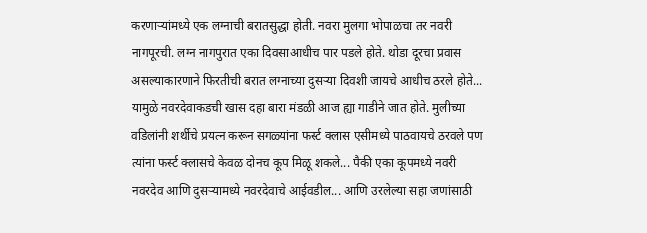करणाऱ्यांमध्ये एक लग्नाची बरातसुद्धा होती. नवरा मुलगा भोपाळचा तर नवरी नागपूरची. लग्न नागपुरात एका दिवसाआधीच पार पडले होते. थोडा दूरचा प्रवास असल्याकारणाने फिरतीची बरात लग्नाच्या दुसऱ्या दिवशी जायचे आधीच ठरले होते... यामुळे नवरदेवाकडची खास दहा बारा मंडळी आज ह्या गाडीने जात होते. मुलीच्या वडिलांनी शर्थीचे प्रयत्न करून सगळ्यांना फर्स्ट क्लास एसीमध्ये पाठवायचे ठरवले पण त्यांना फर्स्ट क्लासचे केवळ दोनच कूप मिळू शकले... पैकी एका कूपमध्ये नवरी नवरदेव आणि दुसऱ्यामध्ये नवरदेवाचे आईवडील... आणि उरलेल्या सहा जणांसाठी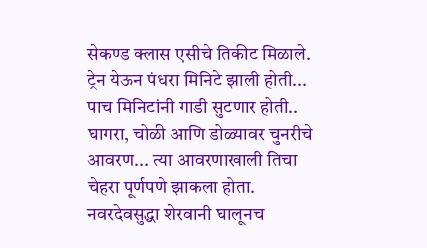सेकण्ड क्लास एसीचे तिकीट मिळाले.
ट्रेन येऊन पंधरा मिनिटे झाली होती... पाच मिनिटांनी गाडी सुटणार होती.. घागरा, चोळी आणि डोळ्यावर चुनरीचे आवरण... त्या आवरणाखाली तिचा चेहरा पूर्णपणे झाकला होता. नवरदेवसुद्धा शेरवानी घालूनच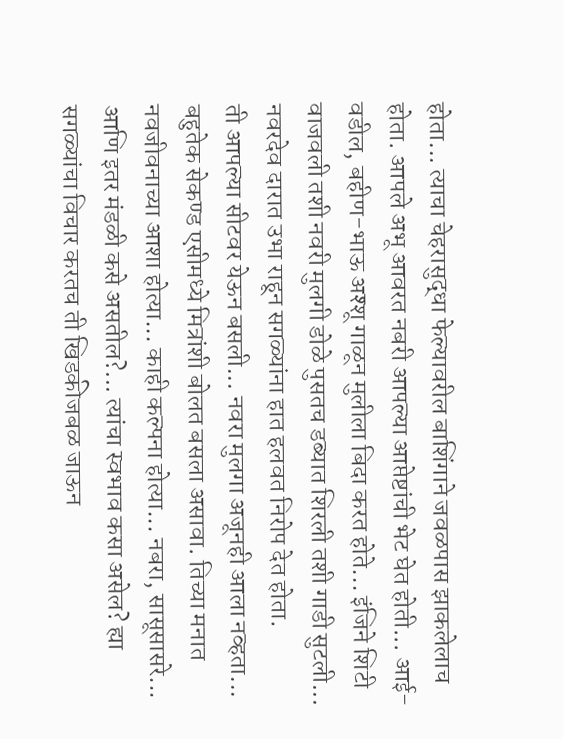होता... त्याचा चेहरासुद्धा फेल्यावरील बाशिंगाने जवळपास झाकलेलाच होता. आपले अभू आवरत नबरी आपल्या आप्तेष्टांची भेट घेत होती... आई-वडील, बहीण-भाऊ अश्शू गाळून मुलीला बिदा करत होते... इंजिने शिटी वाजवली तशी नवरी मुलगी डोळे पुसतच डब्यात शिरली तशी गाडी सुटली... नवरदेव दारात उभा राहून सगळ्यांना हात हलवत निरोप देत होता.
ती आपल्या सीटवर येऊन बसली... नवरा मुलगा अजूनही आला नव्हता... बहुतेक सेकण्ड एसीमध्ये मित्रांशी बोलत बसला असावा. तिच्या मनात नवजीवनाच्या आशा होत्या... काही कल्पना होत्या... नबरा, सासूसासरे... आणि इतर मंडळी कसे असतील?... त्यांचा स्वभाव कसा असेल? ह्या सगळ्यांचा विचार करतच ती खिडकीजबळ जाऊन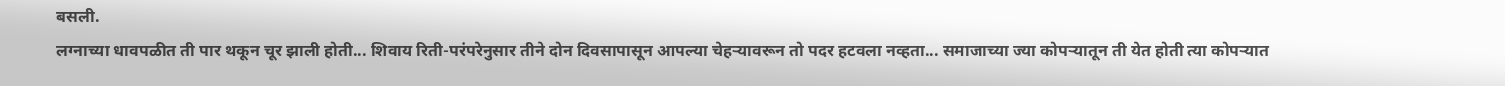बसली.
लग्नाच्या धावपळीत ती पार थकून चूर झाली होती... शिवाय रिती-परंपरेनुसार तीने दोन दिवसापासून आपल्या चेहऱ्यावरून तो पदर हटवला नव्हता... समाजाच्या ज्या कोपऱ्यातून ती येत होती त्या कोपऱ्यात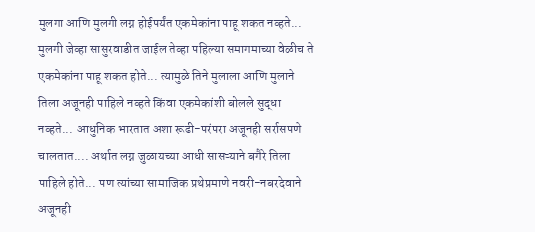मुलगा आणि मुलगी लग्न होईपर्यंत एकमेकांना पाहू शकत नव्हते... मुलगी जेव्हा सासुरवाडीत जाईल तेव्हा पहिल्या समागमाच्या वेळीच ते एकमेकांना पाहू शकत होते... त्यामुळे तिने मुलाला आणि मुलाने तिला अजूनही पाहिले नव्हते किंवा एकमेकांशी बोलले सुद्धा नव्हते... आधुनिक भारतात अशा रूढी-परंपरा अजूनही सर्रासपणे चालतात.... अर्थात लग्न जुळायच्या आधी सासऱ्याने बगैरे तिला पाहिले होते... पण त्यांच्या सामाजिक प्रथेप्रमाणे नवरी-नबरदेवाने अजूनही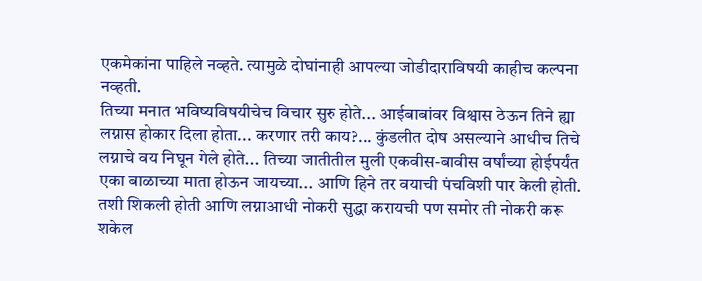एकमेकांना पाहिले नव्हते. त्यामुळे दोघांनाही आपल्या जोडीदाराविषयी काहीच कल्पना नव्हती.
तिच्या मनात भविष्यविषयीचेच विचार सुरु होते... आईबाबांवर विश्वास ठेऊन तिने ह्या लग्नास होकार दिला होता... करणार तरी काय?... कुंडलीत दोष असल्याने आधीच तिचे लग्नाचे वय निघून गेले होते... तिच्या जातीतील मुली एकवीस-बावीस वर्षांच्या होईपर्यंत एका बाळाच्या माता होऊन जायच्या... आणि हिने तर वयाची पंचविशी पार केली होती. तशी शिकली होती आणि लग्नाआधी नोकरी सुद्धा करायची पण समोर ती नोकरी करू शकेल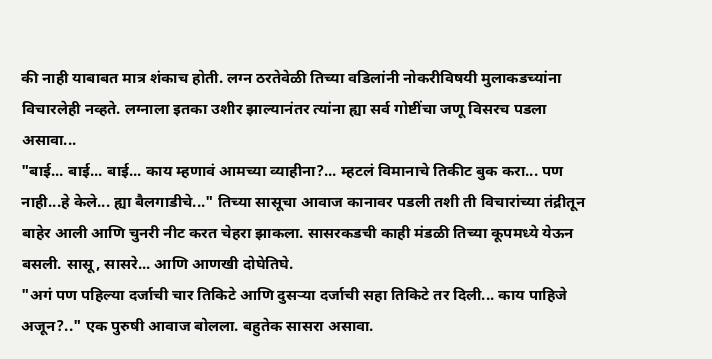की नाही याबाबत मात्र शंकाच होती. लग्न ठरतेवेळी तिच्या वडिलांनी नोकरीविषयी मुलाकडच्यांना विचारलेही नव्हते. लग्नाला इतका उशीर झाल्यानंतर त्यांना ह्या सर्व गोष्टींचा जणू विसरच पडला असावा...
"बाई... बाई... बाई... काय म्हणावं आमच्या व्याहीना?... म्हटलं विमानाचे तिकीट बुक करा... पण नाही...हे केले... ह्या बैलगाडीचे..." तिच्या सासूचा आवाज कानावर पडली तशी ती विचारांच्या तंद्रीतून बाहेर आली आणि चुनरी नीट करत चेहरा झाकला. सासरकडची काही मंडळी तिच्या कूपमध्ये येऊन बसली. सासू, सासरे... आणि आणखी दोघेतिघे.
"अगं पण पहिल्या दर्जाची चार तिकिटे आणि दुसऱ्या दर्जाची सहा तिकिटे तर दिली... काय पाहिजे अजून?.." एक पुरुषी आवाज बोलला. बहुतेक सासरा असावा.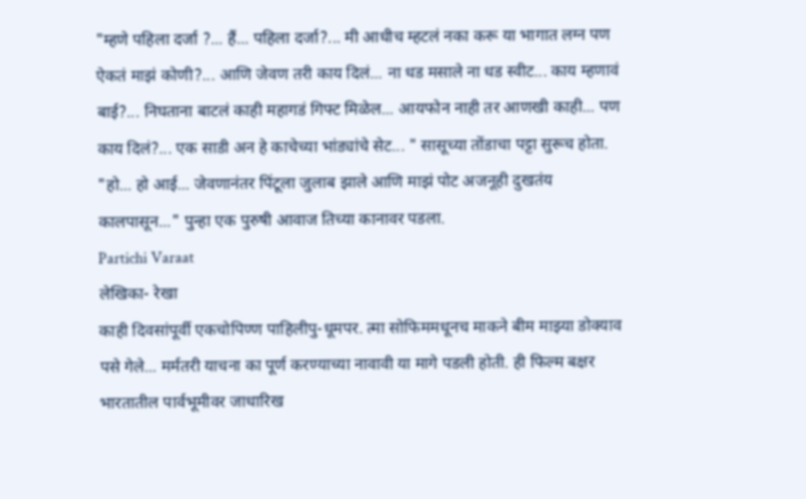"म्हणे पहिला दर्जा ?... हैं... पहिला दर्जा?... मी आधीच म्हटलं नका करू या भागात लग्न पण ऐकतं माझं कोणी?... आणि जेवण तरी काय दिलं... ना धड मसाले ना धड स्वीट... काय म्हणावं बाई?... निघताना बाटलं काही महागडं गिफ्ट मिळेल... आयफोन नाही तर आणखी काही... पण काय दिलं?... एक साडी अन हे काचेच्या भांड्यांचे सेट... " सासूच्या तोंडाचा पट्टा सुरूच होता.
"हो... हो आई... जेवणानंतर पिंटूला जुलाब झाले आणि माझं पोट अजनूही दुखतंय कालपासून..." पुन्हा एक पुरुषी आवाज तिच्या कानावर पडला.
Partichi Varaat
लेखिका- रेखा
काही दिवसांपूर्वी एकचोपिण्ण पाहिलीपु-धूमपर. त्मा सोफिममधूनच माकने बीम माझ्या डोक्याव पसे गेले... मर्मतरी याचना का पूर्ण करण्याच्या नावावी या मागे पडली होती. ही फिल्म बक्षर भारतातील पार्वभूमीवर जाधारिख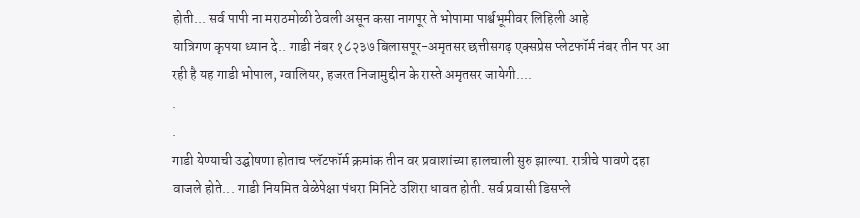होती... सर्व पापी ना मराठमोळी ठेवली असून कसा नागपूर ते भोपामा पार्श्वभूमीवर लिहिली आहे
यात्रिगण कृपया ध्यान दे.. गाडी नंबर १८२३७ बिलासपूर-अमृतसर छत्तीसगढ़ एक्सप्रेस प्लेटफॉर्म नंबर तीन पर आ रही है यह गाडी भोपाल, ग्वालियर, हजरत निजामुद्दीन के रास्ते अमृतसर जायेगी....
.
.
गाडी येण्याची उद्घोषणा होताच प्लॅटफॉर्म क्रमांक तीन वर प्रवाशांच्या हालचाली सुरु झाल्या. रात्रीचे पावणे दहा वाजले होते... गाडी नियमित वेळेपेक्षा पंधरा मिनिटे उशिरा धावत होती. सर्व प्रवासी डिसप्ले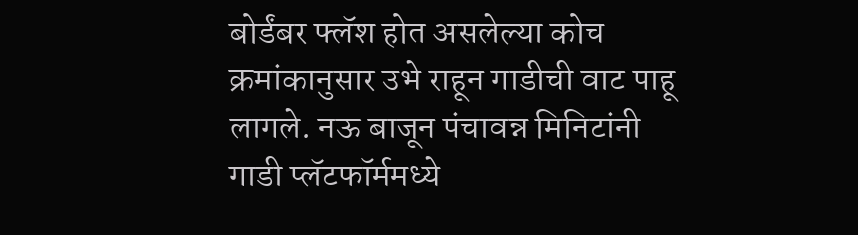बोर्डंबर फ्लॅश होत असलेल्या कोच क्रमांकानुसार उभे राहून गाडीची वाट पाहू लागले. नऊ बाजून पंचावन्न मिनिटांनी गाडी प्लॅटफॉर्ममध्ये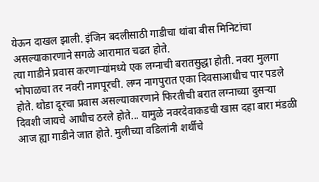येऊन दाखल झाली. इंजिन बदलीसाठी गाडीचा थांबा बीस मिनिटांचा असल्याकारणाने सगळे आरामात चढत होते.
त्या गाडीने प्रवास करणाऱ्यांमध्ये एक लग्नाची बरातसुद्धा होती. नवरा मुलगा भोपाळचा तर नवरी नागपूरची. लग्न नागपुरात एका दिवसाआधीच पार पडले होते. थोडा दूरचा प्रवास असल्याकारणाने फिरतीची बरात लग्नाच्या दुसऱ्या दिवशी जायचे आधीच ठरले होते... यामुळे नवरदेवाकडची खास दहा बारा मंडळी आज ह्या गाडीने जात होते. मुलीच्या वडिलांनी शर्थीचे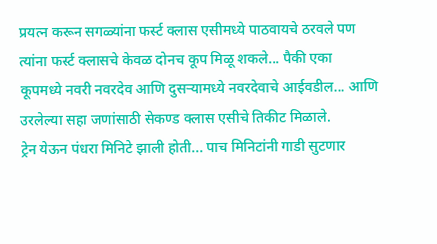प्रयत्न करून सगळ्यांना फर्स्ट क्लास एसीमध्ये पाठवायचे ठरवले पण त्यांना फर्स्ट क्लासचे केवळ दोनच कूप मिळू शकले... पैकी एका कूपमध्ये नवरी नवरदेव आणि दुसऱ्यामध्ये नवरदेवाचे आईवडील... आणि उरलेल्या सहा जणांसाठी सेकण्ड क्लास एसीचे तिकीट मिळाले.
ट्रेन येऊन पंधरा मिनिटे झाली होती... पाच मिनिटांनी गाडी सुटणार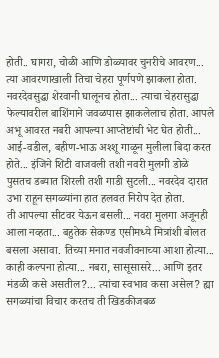होती.. घागरा, चोळी आणि डोळ्यावर चुनरीचे आवरण... त्या आवरणाखाली तिचा चेहरा पूर्णपणे झाकला होता. नवरदेवसुद्धा शेरवानी घालूनच होता... त्याचा चेहरासुद्धा फेल्यावरील बाशिंगाने जवळपास झाकलेलाच होता. आपले अभू आवरत नबरी आपल्या आप्तेष्टांची भेट घेत होती... आई-वडील, बहीण-भाऊ अश्शू गाळून मुलीला बिदा करत होते... इंजिने शिटी वाजवली तशी नवरी मुलगी डोळे पुसतच डब्यात शिरली तशी गाडी सुटली... नवरदेव दारात उभा राहून सगळ्यांना हात हलवत निरोप देत होता.
ती आपल्या सीटवर येऊन बसली... नवरा मुलगा अजूनही आला नव्हता... बहुतेक सेकण्ड एसीमध्ये मित्रांशी बोलत बसला असावा. तिच्या मनात नवजीवनाच्या आशा होत्या... काही कल्पना होत्या... नबरा, सासूसासरे... आणि इतर मंडळी कसे असतील?... त्यांचा स्वभाव कसा असेल? ह्या सगळ्यांचा विचार करतच ती खिडकीजबळ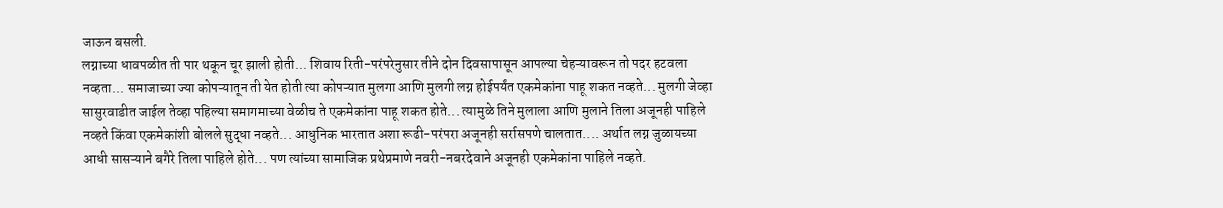जाऊन बसली.
लग्नाच्या धावपळीत ती पार थकून चूर झाली होती... शिवाय रिती-परंपरेनुसार तीने दोन दिवसापासून आपल्या चेहऱ्यावरून तो पदर हटवला नव्हता... समाजाच्या ज्या कोपऱ्यातून ती येत होती त्या कोपऱ्यात मुलगा आणि मुलगी लग्न होईपर्यंत एकमेकांना पाहू शकत नव्हते... मुलगी जेव्हा सासुरवाडीत जाईल तेव्हा पहिल्या समागमाच्या वेळीच ते एकमेकांना पाहू शकत होते... त्यामुळे तिने मुलाला आणि मुलाने तिला अजूनही पाहिले नव्हते किंवा एकमेकांशी बोलले सुद्धा नव्हते... आधुनिक भारतात अशा रूढी-परंपरा अजूनही सर्रासपणे चालतात.... अर्थात लग्न जुळायच्या आधी सासऱ्याने बगैरे तिला पाहिले होते... पण त्यांच्या सामाजिक प्रथेप्रमाणे नवरी-नबरदेवाने अजूनही एकमेकांना पाहिले नव्हते.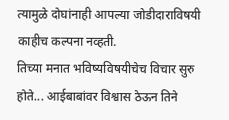त्यामुळे दोघांनाही आपल्या जोडीदाराविषयी काहीच कल्पना नव्हती.
तिच्या मनात भविष्यविषयीचेच विचार सुरु होते... आईबाबांवर विश्वास ठेऊन तिने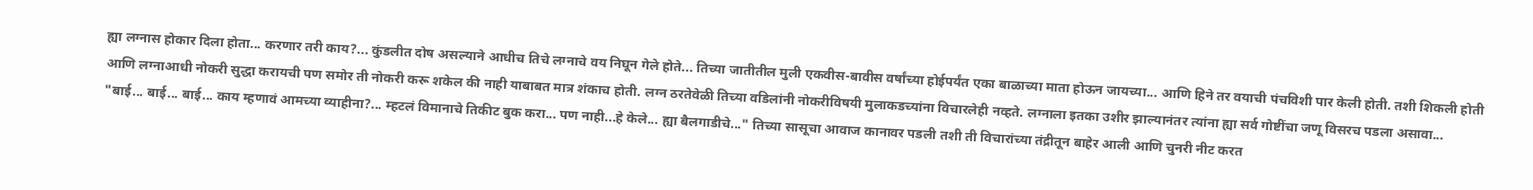ह्या लग्नास होकार दिला होता... करणार तरी काय?... कुंडलीत दोष असल्याने आधीच तिचे लग्नाचे वय निघून गेले होते... तिच्या जातीतील मुली एकवीस-बावीस वर्षांच्या होईपर्यंत एका बाळाच्या माता होऊन जायच्या... आणि हिने तर वयाची पंचविशी पार केली होती. तशी शिकली होती आणि लग्नाआधी नोकरी सुद्धा करायची पण समोर ती नोकरी करू शकेल की नाही याबाबत मात्र शंकाच होती. लग्न ठरतेवेळी तिच्या वडिलांनी नोकरीविषयी मुलाकडच्यांना विचारलेही नव्हते. लग्नाला इतका उशीर झाल्यानंतर त्यांना ह्या सर्व गोष्टींचा जणू विसरच पडला असावा...
"बाई... बाई... बाई... काय म्हणावं आमच्या व्याहीना?... म्हटलं विमानाचे तिकीट बुक करा... पण नाही...हे केले... ह्या बैलगाडीचे..." तिच्या सासूचा आवाज कानावर पडली तशी ती विचारांच्या तंद्रीतून बाहेर आली आणि चुनरी नीट करत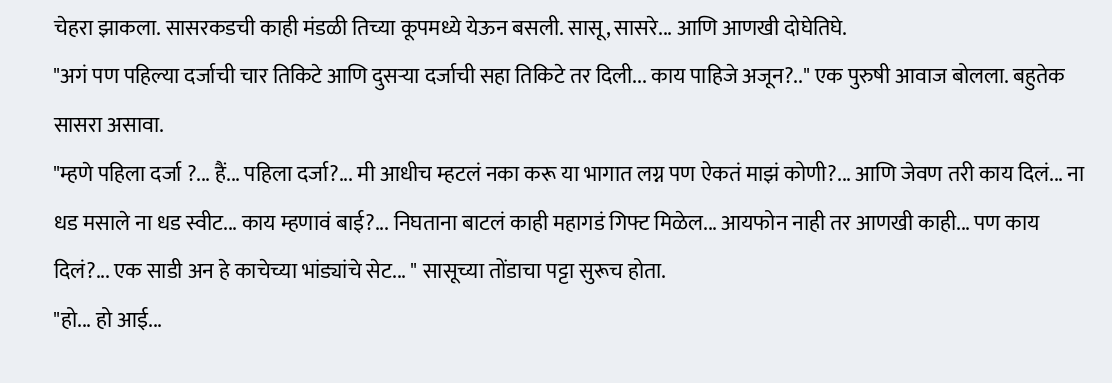चेहरा झाकला. सासरकडची काही मंडळी तिच्या कूपमध्ये येऊन बसली. सासू, सासरे... आणि आणखी दोघेतिघे.
"अगं पण पहिल्या दर्जाची चार तिकिटे आणि दुसऱ्या दर्जाची सहा तिकिटे तर दिली... काय पाहिजे अजून?.." एक पुरुषी आवाज बोलला. बहुतेक सासरा असावा.
"म्हणे पहिला दर्जा ?... हैं... पहिला दर्जा?... मी आधीच म्हटलं नका करू या भागात लग्न पण ऐकतं माझं कोणी?... आणि जेवण तरी काय दिलं... ना धड मसाले ना धड स्वीट... काय म्हणावं बाई?... निघताना बाटलं काही महागडं गिफ्ट मिळेल... आयफोन नाही तर आणखी काही... पण काय दिलं?... एक साडी अन हे काचेच्या भांड्यांचे सेट... " सासूच्या तोंडाचा पट्टा सुरूच होता.
"हो... हो आई...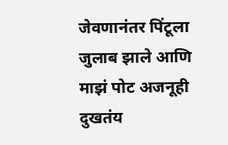जेवणानंतर पिंटूला जुलाब झाले आणि माझं पोट अजनूही दुखतंय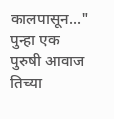कालपासून..." पुन्हा एक पुरुषी आवाज तिच्या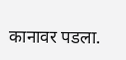कानावर पडला.